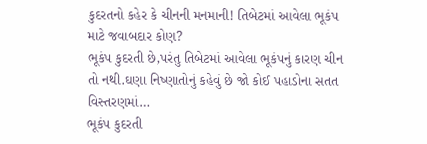કુદરતનો કહેર કે ચીનની મનમાની! તિબેટમાં આવેલા ભૂકંપ માટે જવાબદાર કોણ?
ભૂકંપ કુદરતી છે,પરંતુ તિબેટમાં આવેલા ભૂકંપનું કારણ ચીન તો નથી.ઘણા નિષ્ણાતોનું કહેવું છે જો કોઈ પહાડોના સતત વિસ્તરણમાં…
ભૂકંપ કુદરતી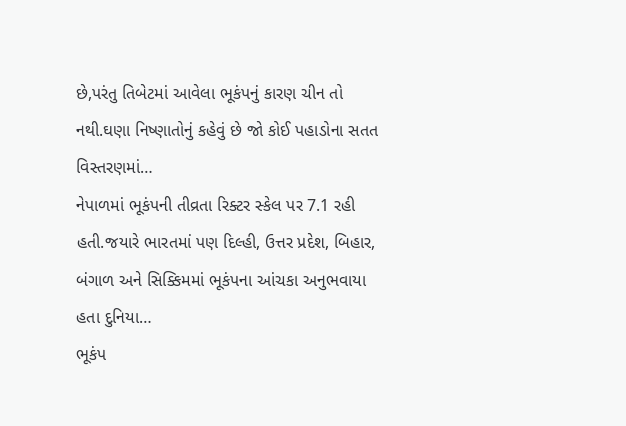છે,પરંતુ તિબેટમાં આવેલા ભૂકંપનું કારણ ચીન તો નથી.ઘણા નિષ્ણાતોનું કહેવું છે જો કોઈ પહાડોના સતત વિસ્તરણમાં…
નેપાળમાં ભૂકંપની તીવ્રતા રિક્ટર સ્કેલ પર 7.1 રહી હતી.જયારે ભારતમાં પણ દિલ્હી, ઉત્તર પ્રદેશ, બિહાર, બંગાળ અને સિક્કિમમાં ભૂકંપના આંચકા અનુભવાયા હતા દુનિયા…
ભૂકંપ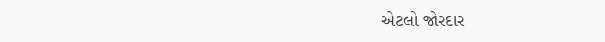એટલો જોરદાર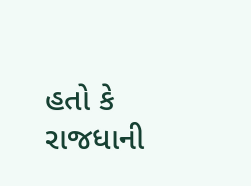હતો કે રાજધાની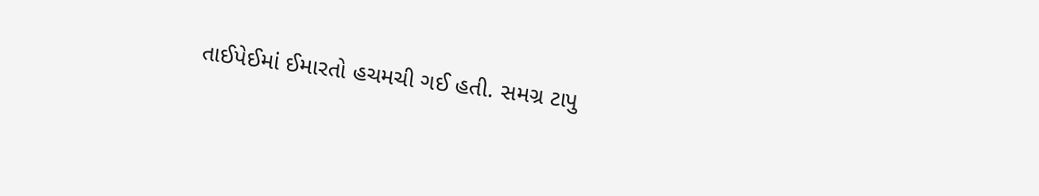તાઈપેઈમાં ઈમારતો હચમચી ગઈ હતી. સમગ્ર ટાપુ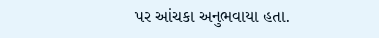પર આંચકા અનુભવાયા હતા.